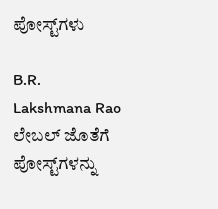ಪೋಸ್ಟ್‌ಗಳು

B.R. Lakshmana Rao ಲೇಬಲ್ ಜೊತೆಗೆ ಪೋಸ್ಟ್‌ಗಳನ್ನು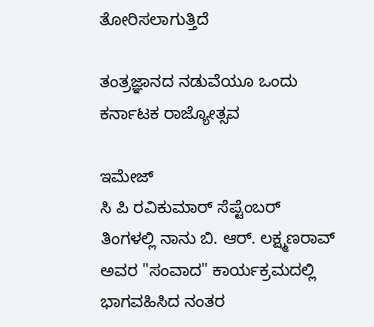ತೋರಿಸಲಾಗುತ್ತಿದೆ

ತಂತ್ರಜ್ಞಾನದ ನಡುವೆಯೂ ಒಂದು ಕರ್ನಾಟಕ ರಾಜ್ಯೋತ್ಸವ

ಇಮೇಜ್
ಸಿ ಪಿ ರವಿಕುಮಾರ್ ಸೆಪ್ಟೆಂಬರ್ ತಿಂಗಳಲ್ಲಿ ನಾನು ಬಿ. ಆರ್. ಲಕ್ಷ್ಮಣರಾವ್ ಅವರ "ಸಂವಾದ" ಕಾರ್ಯಕ್ರಮದಲ್ಲಿ ಭಾಗವಹಿಸಿದ ನಂತರ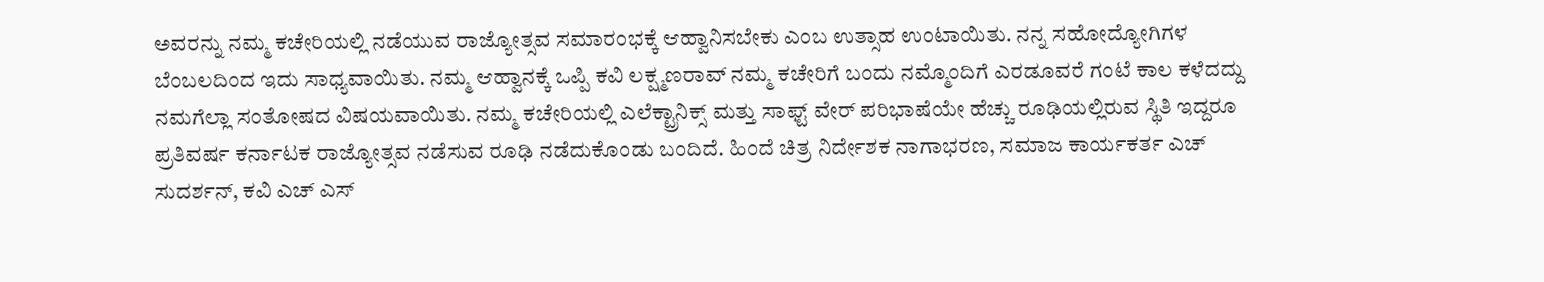ಅವರನ್ನು ನಮ್ಮ ಕಚೇರಿಯಲ್ಲಿ ನಡೆಯುವ ರಾಜ್ಯೋತ್ಸವ ಸಮಾರಂಭಕ್ಕೆ ಆಹ್ವಾನಿಸಬೇಕು ಎಂಬ ಉತ್ಸಾಹ ಉಂಟಾಯಿತು. ನನ್ನ ಸಹೋದ್ಯೋಗಿಗಳ ಬೆಂಬಲದಿಂದ ಇದು ಸಾಧ್ಯವಾಯಿತು. ನಮ್ಮ ಆಹ್ವಾನಕ್ಕೆ ಒಪ್ಪಿ ಕವಿ ಲಕ್ಷ್ಮಣರಾವ್ ನಮ್ಮ ಕಚೇರಿಗೆ ಬಂದು ನಮ್ಮೊಂದಿಗೆ ಎರಡೂವರೆ ಗಂಟೆ ಕಾಲ ಕಳೆದದ್ದು ನಮಗೆಲ್ಲಾ ಸಂತೋಷದ ವಿಷಯವಾಯಿತು. ನಮ್ಮ ಕಚೇರಿಯಲ್ಲಿ ಎಲೆಕ್ಟ್ರಾನಿಕ್ಸ್ ಮತ್ತು ಸಾಫ್ಟ್ ವೇರ್ ಪರಿಭಾಷೆಯೇ ಹೆಚ್ಚು ರೂಢಿಯಲ್ಲಿರುವ ಸ್ಥಿತಿ ಇದ್ದರೂ ಪ್ರತಿವರ್ಷ ಕರ್ನಾಟಕ ರಾಜ್ಯೋತ್ಸವ ನಡೆಸುವ ರೂಢಿ ನಡೆದುಕೊಂಡು ಬಂದಿದೆ. ಹಿಂದೆ ಚಿತ್ರ ನಿರ್ದೇಶಕ ನಾಗಾಭರಣ, ಸಮಾಜ ಕಾರ್ಯಕರ್ತ ಎಚ್ ಸುದರ್ಶನ್, ಕವಿ ಎಚ್ ಎಸ್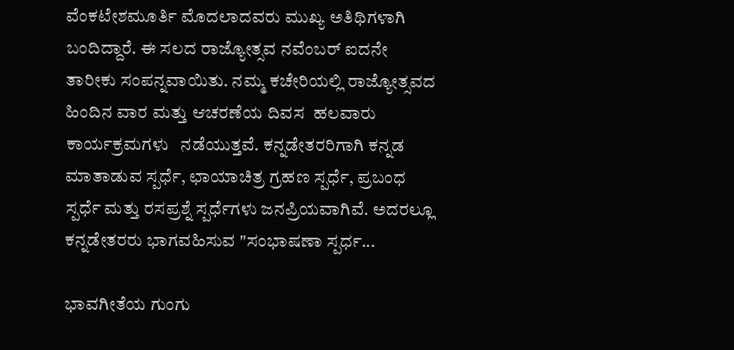ವೆಂಕಟೇಶಮೂರ್ತಿ ಮೊದಲಾದವರು ಮುಖ್ಯ ಅತಿಥಿಗಳಾಗಿ ಬಂದಿದ್ದಾರೆ. ಈ ಸಲದ ರಾಜ್ಯೋತ್ಸವ ನವೆಂಬರ್ ಐದನೇ ತಾರೀಕು ಸಂಪನ್ನವಾಯಿತು. ನಮ್ಮ ಕಚೇರಿಯಲ್ಲಿ ರಾಜ್ಯೋತ್ಸವದ ಹಿಂದಿನ ವಾರ ಮತ್ತು ಆಚರಣೆಯ ದಿವಸ  ಹಲವಾರು ಕಾರ್ಯಕ್ರಮಗಳು   ನಡೆಯುತ್ತವೆ. ಕನ್ನಡೇತರರಿಗಾಗಿ ಕನ್ನಡ ಮಾತಾಡುವ ಸ್ಪರ್ಧೆ, ಛಾಯಾಚಿತ್ರ ಗ್ರಹಣ ಸ್ಪರ್ಧೆ, ಪ್ರಬಂಧ ಸ್ಪರ್ಧೆ ಮತ್ತು ರಸಪ್ರಶ್ನೆ ಸ್ಪರ್ಧೆಗಳು ಜನಪ್ರಿಯವಾಗಿವೆ. ಅದರಲ್ಲೂ ಕನ್ನಡೇತರರು ಭಾಗವಹಿಸುವ "ಸಂಭಾಷಣಾ ಸ್ಪರ್ಧ...

ಭಾವಗೀತೆಯ ಗುಂಗು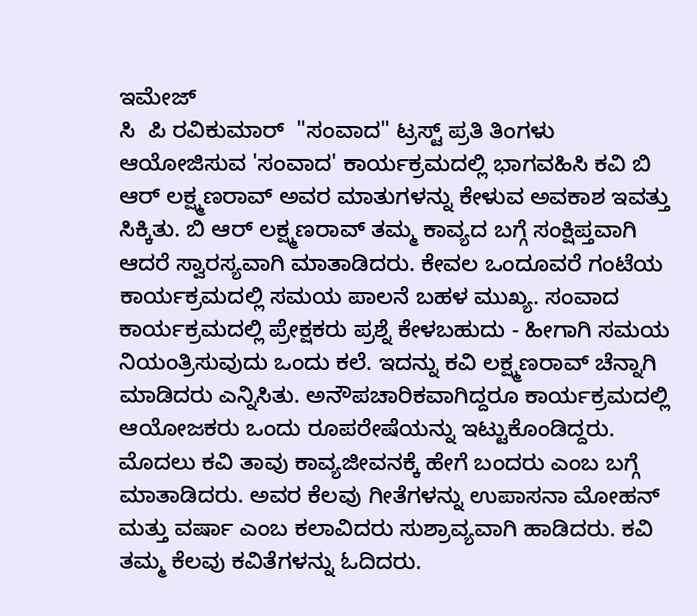ಇಮೇಜ್
ಸಿ  ಪಿ ರವಿಕುಮಾರ್  "ಸಂವಾದ" ಟ್ರಸ್ಟ್ ಪ್ರತಿ ತಿಂಗಳು ಆಯೋಜಿಸುವ 'ಸಂವಾದ' ಕಾರ್ಯಕ್ರಮದಲ್ಲಿ ಭಾಗವಹಿಸಿ ಕವಿ ಬಿ ಆರ್ ಲಕ್ಷ್ಮಣರಾವ್ ಅವರ ಮಾತುಗಳನ್ನು ಕೇಳುವ ಅವಕಾಶ ಇವತ್ತು ಸಿಕ್ಕಿತು. ಬಿ ಆರ್ ಲಕ್ಷ್ಮಣರಾವ್ ತಮ್ಮ ಕಾವ್ಯದ ಬಗ್ಗೆ ಸಂಕ್ಷಿಪ್ತವಾಗಿ ಆದರೆ ಸ್ವಾರಸ್ಯವಾಗಿ ಮಾತಾಡಿದರು. ಕೇವಲ ಒಂದೂವರೆ ಗಂಟೆಯ ಕಾರ್ಯಕ್ರಮದಲ್ಲಿ ಸಮಯ ಪಾಲನೆ ಬಹಳ ಮುಖ್ಯ. ಸಂವಾದ ಕಾರ್ಯಕ್ರಮದಲ್ಲಿ ಪ್ರೇಕ್ಷಕರು ಪ್ರಶ್ನೆ ಕೇಳಬಹುದು - ಹೀಗಾಗಿ ಸಮಯ ನಿಯಂತ್ರಿಸುವುದು ಒಂದು ಕಲೆ. ಇದನ್ನು ಕವಿ ಲಕ್ಷ್ಮಣರಾವ್ ಚೆನ್ನಾಗಿ ಮಾಡಿದರು ಎನ್ನಿಸಿತು. ಅನೌಪಚಾರಿಕವಾಗಿದ್ದರೂ ಕಾರ್ಯಕ್ರಮದಲ್ಲಿ ಆಯೋಜಕರು ಒಂದು ರೂಪರೇಷೆಯನ್ನು ಇಟ್ಟುಕೊಂಡಿದ್ದರು.  ಮೊದಲು ಕವಿ ತಾವು ಕಾವ್ಯಜೀವನಕ್ಕೆ ಹೇಗೆ ಬಂದರು ಎಂಬ ಬಗ್ಗೆ ಮಾತಾಡಿದರು. ಅವರ ಕೆಲವು ಗೀತೆಗಳನ್ನು ಉಪಾಸನಾ ಮೋಹನ್ ಮತ್ತು ವರ್ಷಾ ಎಂಬ ಕಲಾವಿದರು ಸುಶ್ರಾವ್ಯವಾಗಿ ಹಾಡಿದರು. ಕವಿ ತಮ್ಮ ಕೆಲವು ಕವಿತೆಗಳನ್ನು ಓದಿದರು.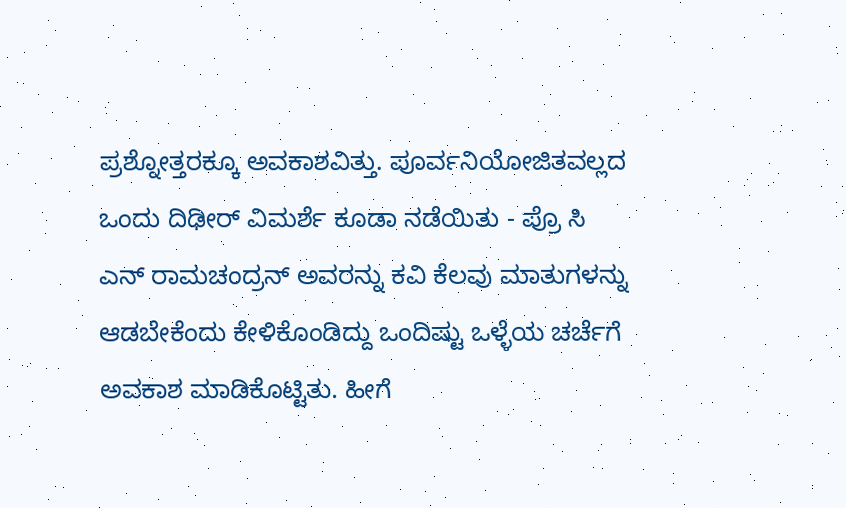ಪ್ರಶ್ನೋತ್ತರಕ್ಕೂ ಅವಕಾಶವಿತ್ತು. ಪೂರ್ವನಿಯೋಜಿತವಲ್ಲದ ಒಂದು ದಿಢೀರ್ ವಿಮರ್ಶೆ ಕೂಡಾ ನಡೆಯಿತು - ಪ್ರೊ ಸಿ ಎನ್ ರಾಮಚಂದ್ರನ್ ಅವರನ್ನು ಕವಿ ಕೆಲವು ಮಾತುಗಳನ್ನು ಆಡಬೇಕೆಂದು ಕೇಳಿಕೊಂಡಿದ್ದು ಒಂದಿಷ್ಟು ಒಳ್ಳೆಯ ಚರ್ಚೆಗೆ ಅವಕಾಶ ಮಾಡಿಕೊಟ್ಟಿತು. ಹೀಗೆ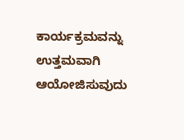ಕಾರ್ಯಕ್ರಮವನ್ನು ಉತ್ತಮವಾಗಿ ಆಯೋಜಿಸುವುದು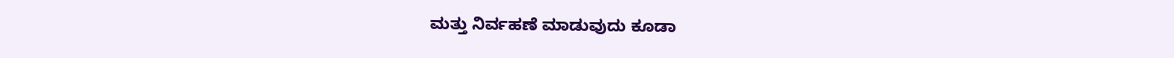ಮತ್ತು ನಿರ್ವಹಣೆ ಮಾಡುವುದು ಕೂಡಾ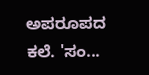ಅಪರೂಪದ ಕಲೆ. 'ಸಂ...